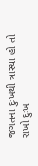જગતના દુઃખથી ત્રાસ્યા હો તો રાખો દુઃખ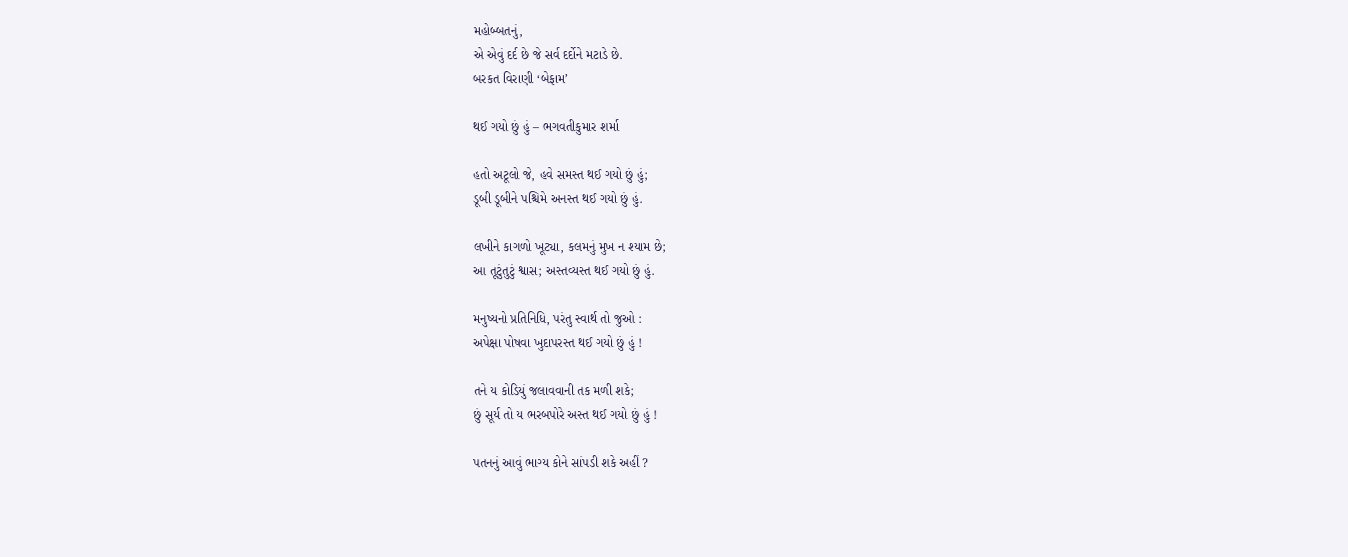મહોબ્બતનું,
એ એવું દર્દ છે જે સર્વ દર્દોને મટાડે છે.
બરકત વિરાણી ‘બેફામ’

થઈ ગયો છું હું – ભગવતીકુમાર શર્મા

હતો અટૂલો જે, હવે સમસ્ત થઈ ગયો છું હું;
ડૂબી ડૂબીને પશ્ચિમે અનસ્ત થઈ ગયો છું હું.

લખીને કાગળો ખૂટ્યા, કલમનું મુખ ન શ્યામ છે;
આ તૂટુંતુટું શ્વાસ; અસ્તવ્યસ્ત થઈ ગયો છું હું.

મનુષ્યનો પ્રતિનિધિ, પરંતુ સ્વાર્થ તો જુઓ :
અપેક્ષા પોષવા ખુદાપરસ્ત થઈ ગયો છું હું !

તને ય કોડિયું જલાવવાની તક મળી શકે;
છું સૂર્ય તો ય ભરબપોરે અસ્ત થઈ ગયો છું હું !

પતનનું આવું ભાગ્ય કોને સાંપડી શકે અહીં ?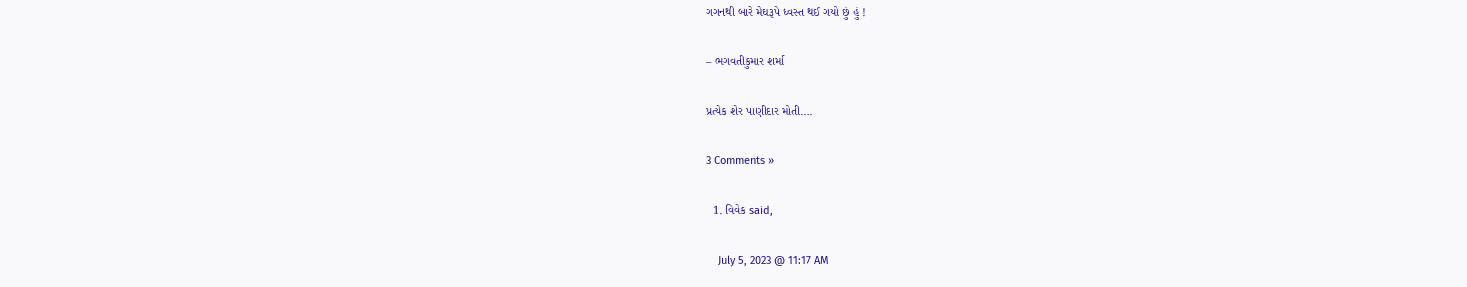ગગનથી બારે મેઘરૂપે ધ્વસ્ત થઈ ગયો છું હું !

– ભગવતીકુમાર શર્મા

પ્રત્યેક શેર પાણીદાર મોતી….

3 Comments »

  1. વિવેક said,

    July 5, 2023 @ 11:17 AM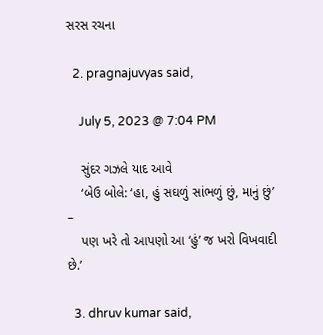સરસ રચના

  2. pragnajuvyas said,

    July 5, 2023 @ 7:04 PM

    સુંદર ગઝલે યાદ આવે
    ‘બેઉ બોલે: ‘હા, હું સઘળું સાંભળું છું, માનું છું’ –
    પણ ખરે તો આપણો આ ‘હું’ જ ખરો વિખવાદી છે.’

  3. dhruv kumar said,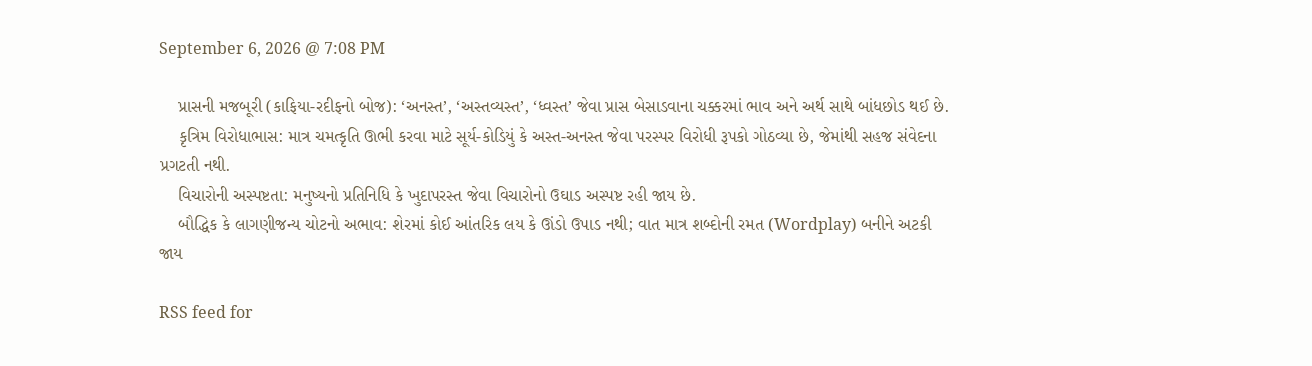September 6, 2026 @ 7:08 PM

    પ્રાસની મજબૂરી (કાફિયા-રદીફનો બોજ): ‘અનસ્ત’, ‘અસ્તવ્યસ્ત’, ‘ધ્વસ્ત’ જેવા પ્રાસ બેસાડવાના ચક્કરમાં ભાવ અને અર્થ સાથે બાંધછોડ થઈ છે.
    કૃત્રિમ વિરોધાભાસ: માત્ર ચમત્કૃતિ ઊભી કરવા માટે સૂર્ય-કોડિયું કે અસ્ત-અનસ્ત જેવા પરસ્પર વિરોધી રૂપકો ગોઠવ્યા છે, જેમાંથી સહજ સંવેદના પ્રગટતી નથી.
    વિચારોની અસ્પષ્ટતા: મનુષ્યનો પ્રતિનિધિ કે ખુદાપરસ્ત જેવા વિચારોનો ઉઘાડ અસ્પષ્ટ રહી જાય છે.
    બૌદ્ધિક કે લાગણીજન્ય ચોટનો અભાવ: શેરમાં કોઈ આંતરિક લય કે ઊંડો ઉપાડ નથી; વાત માત્ર શબ્દોની રમત (Wordplay) બનીને અટકી જાય

RSS feed for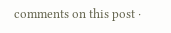comments on this post ·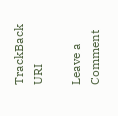TrackBack URI

Leave a Comment